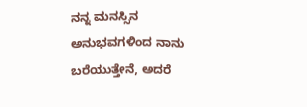ನನ್ನ ಮನಸ್ಸಿನ ಅನುಭವಗಳಿಂದ ನಾನು ಬರೆಯುತ್ತೇನೆ, ಅದರೆ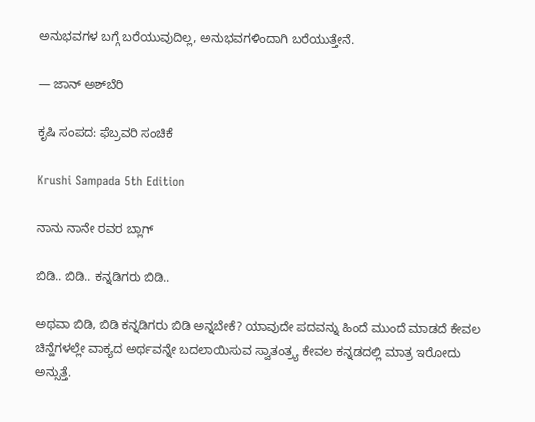ಅನುಭವಗಳ ಬಗ್ಗೆ ಬರೆಯುವುದಿಲ್ಲ, ಅನುಭವಗಳಿಂದಾಗಿ ಬರೆಯುತ್ತೇನೆ.

— ಜಾನ್ ಅಶ್‌ಬೆರಿ

ಕೃಷಿ ಸಂಪದ: ಫೆಬ್ರವರಿ ಸಂಚಿಕೆ

Krushi Sampada 5th Edition

ನಾನು ನಾನೇ ರವರ ಬ್ಲಾಗ್

ಬಿಡಿ.. ಬಿಡಿ.. ಕನ್ನಡಿಗರು ಬಿಡಿ..

ಅಥವಾ ಬಿಡಿ, ಬಿಡಿ ಕನ್ನಡಿಗರು ಬಿಡಿ ಅನ್ನಬೇಕೆ? ಯಾವುದೇ ಪದವನ್ನು ಹಿಂದೆ ಮುಂದೆ ಮಾಡದೆ ಕೇವಲ ಚಿನ್ಹೆಗಳಲ್ಲೇ ವಾಕ್ಯದ ಅರ್ಥವನ್ನೇ ಬದಲಾಯಿಸುವ ಸ್ವಾತಂತ್ರ್ಯ ಕೇವಲ ಕನ್ನಡದಲ್ಲಿ ಮಾತ್ರ ಇರೋದು ಅನ್ಸುತ್ತೆ.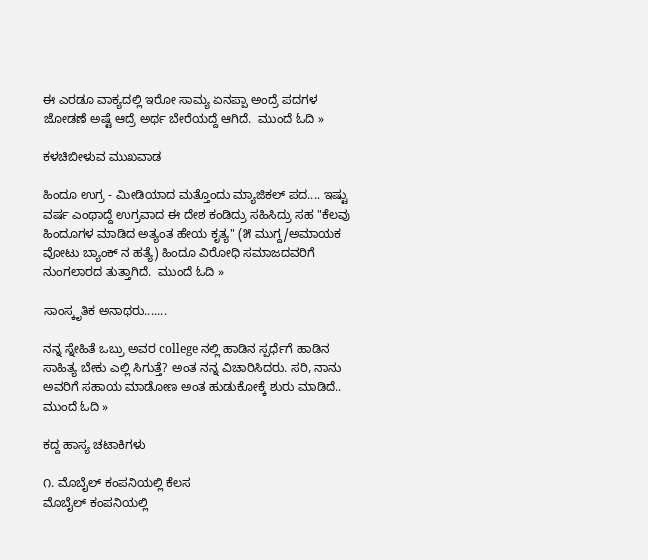ಈ ಎರಡೂ ವಾಕ್ಯದಲ್ಲಿ ಇರೋ ಸಾಮ್ಯ ಏನಪ್ಪಾ ಅಂದ್ರೆ ಪದಗಳ ಜೋಡಣೆ ಅಷ್ಟೆ ಆದ್ರೆ ಅರ್ಥ ಬೇರೆಯದ್ದೆ ಆಗಿದೆ.  ಮುಂದೆ ಓದಿ »

ಕಳಚಿಬೀಳುವ ಮುಖವಾಡ

ಹಿಂದೂ ಉಗ್ರ - ಮೀಡಿಯಾದ ಮತ್ತೊಂದು ಮ್ಯಾಜಿಕಲ್ ಪದ.... ಇಷ್ಟು ವರ್ಷ ಎಂಥಾದ್ದೆ ಉಗ್ರವಾದ ಈ ದೇಶ ಕಂಡಿದ್ರು ಸಹಿಸಿದ್ರು ಸಹ "ಕೆಲವು ಹಿಂದೂಗಳ ಮಾಡಿದ ಅತ್ಯಂತ ಹೇಯ ಕೃತ್ಯ" (೫ ಮುಗ್ದ/ಅಮಾಯಕ ವೋಟು ಬ್ಯಾಂಕ್ ನ ಹತ್ಯೆ) ಹಿಂದೂ ವಿರೋಧಿ ಸಮಾಜದವರಿಗೆ ನುಂಗಲಾರದ ತುತ್ತಾಗಿದೆ.  ಮುಂದೆ ಓದಿ »

ಸಾಂಸ್ಕೃತಿಕ ಅನಾಥರು.......

ನನ್ನ ಸ್ನೇಹಿತೆ ಒಬ್ರು ಅವರ college ನಲ್ಲಿ ಹಾಡಿನ ಸ್ಪರ್ಧೆಗೆ ಹಾಡಿನ ಸಾಹಿತ್ಯ ಬೇಕು ಎಲ್ಲಿ ಸಿಗುತ್ತೆ? ಅಂತ ನನ್ನ ವಿಚಾರಿಸಿದರು. ಸರಿ, ನಾನು ಅವರಿಗೆ ಸಹಾಯ ಮಾಡೋಣ ಅಂತ ಹುಡುಕೋಕ್ಕೆ ಶುರು ಮಾಡಿದೆ..  ಮುಂದೆ ಓದಿ »

ಕದ್ದ ಹಾಸ್ಯ ಚಟಾಕಿಗಳು

೧. ಮೊಬೈಲ್ ಕಂಪನಿಯಲ್ಲಿ ಕೆಲಸ
ಮೊಬೈಲ್ ಕಂಪನಿಯಲ್ಲಿ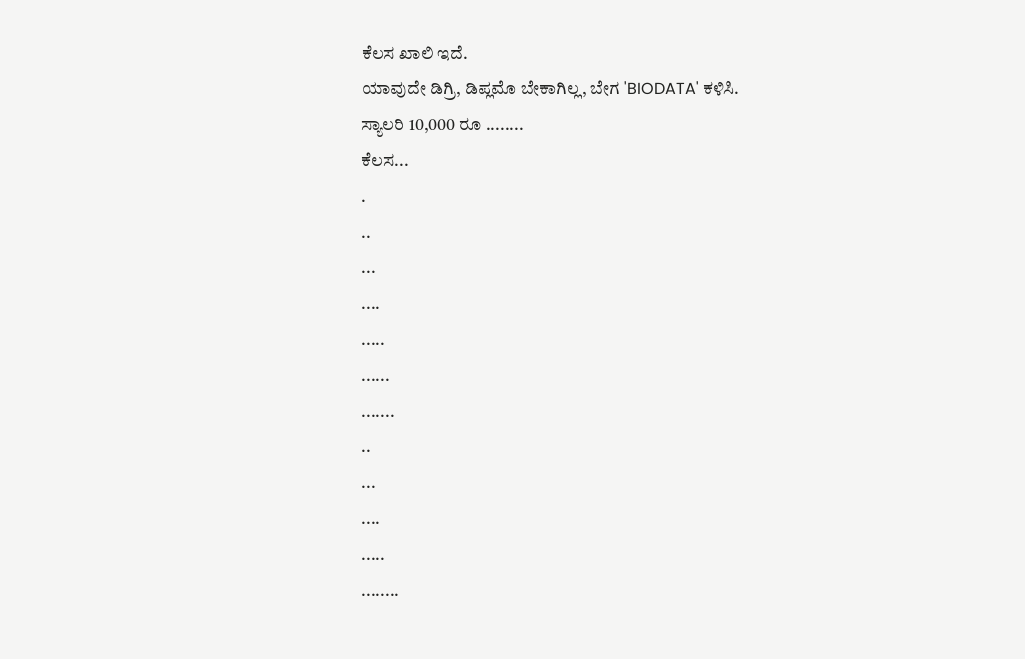ಕೆಲಸ ಖಾಲಿ ಇದೆ.
ಯಾವುದೇ ಡಿಗ್ರಿ, ಡಿಪ್ಲಮೊ ಬೇಕಾಗಿಲ್ಲ, ಬೇಗ 'BIODATA' ಕಳಿಸಿ.
ಸ್ಯಾಲರಿ 10,000 ರೂ ........
ಕೆಲಸ...
.
..
...
....
.....
......
.......
..
...
....
.....
........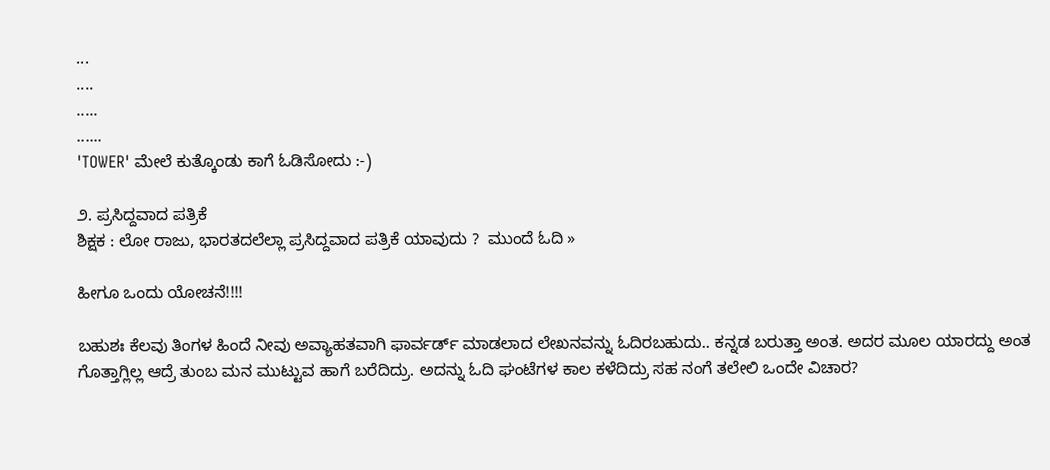...
....
.....
......
'TOWER' ಮೇಲೆ ಕುತ್ಕೊಂಡು ಕಾಗೆ ಓಡಿಸೋದು :-)

೨. ಪ್ರಸಿದ್ದವಾದ ಪತ್ರಿಕೆ
ಶಿಕ್ಷಕ : ಲೋ ರಾಜು, ಭಾರತದಲೆಲ್ಲಾ ಪ್ರಸಿದ್ದವಾದ ಪತ್ರಿಕೆ ಯಾವುದು ?  ಮುಂದೆ ಓದಿ »

ಹೀಗೂ ಒಂದು ಯೋಚನೆ!!!!

ಬಹುಶಃ ಕೆಲವು ತಿಂಗಳ ಹಿಂದೆ ನೀವು ಅವ್ಯಾಹತವಾಗಿ ಫಾರ್ವರ್ಡ್ ಮಾಡಲಾದ ಲೇಖನವನ್ನು ಓದಿರಬಹುದು.. ಕನ್ನಡ ಬರುತ್ತಾ ಅಂತ. ಅದರ ಮೂಲ ಯಾರದ್ದು ಅಂತ ಗೊತ್ತಾಗ್ಲಿಲ್ಲ ಆದ್ರೆ ತುಂಬ ಮನ ಮುಟ್ಟುವ ಹಾಗೆ ಬರೆದಿದ್ರು. ಅದನ್ನು ಓದಿ ಘಂಟೆಗಳ ಕಾಲ ಕಳೆದಿದ್ರು ಸಹ ನಂಗೆ ತಲೇಲಿ ಒಂದೇ ವಿಚಾರ?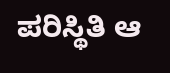ಪರಿಸ್ಥಿತಿ ಆ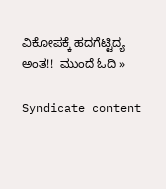ವಿಕೋಪಕ್ಕೆ ಹದಗೆಟ್ಟಿದ್ಯ ಅಂತ!!  ಮುಂದೆ ಓದಿ »

Syndicate content